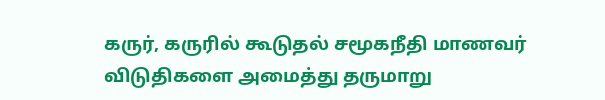கருர், கருரில் கூடுதல் சமூகநீதி மாணவர் விடுதிகளை அமைத்து தருமாறு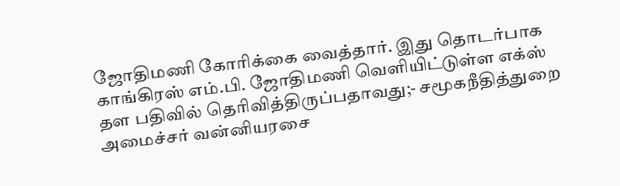ஜோதிமணி கோரிக்கை வைத்தார். இது தொடர்பாக காங்கிரஸ் எம்.பி. ஜோதிமணி வெளியிட்டுள்ள எக்ஸ் தள பதிவில் தெரிவித்திருப்பதாவது;- சமூகநீதித்துறை அமைச்சர் வன்னியரசை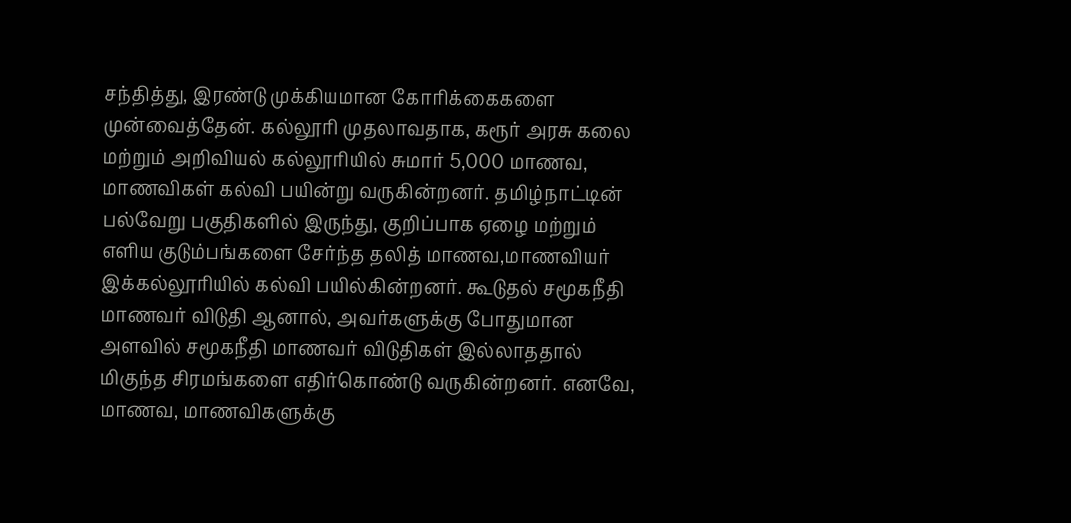சந்தித்து, இரண்டு முக்கியமான கோரிக்கைகளை முன்வைத்தேன். கல்லூரி முதலாவதாக, கரூர் அரசு கலை மற்றும் அறிவியல் கல்லூரியில் சுமார் 5,000 மாணவ, மாணவிகள் கல்வி பயின்று வருகின்றனர். தமிழ்நாட்டின் பல்வேறு பகுதிகளில் இருந்து, குறிப்பாக ஏழை மற்றும் எளிய குடும்பங்களை சேர்ந்த தலித் மாணவ,மாணவியர் இக்கல்லூரியில் கல்வி பயில்கின்றனர். கூடுதல் சமூகநீதி மாணவர் விடுதி ஆனால், அவர்களுக்கு போதுமான அளவில் சமூகநீதி மாணவர் விடுதிகள் இல்லாததால் மிகுந்த சிரமங்களை எதிர்கொண்டு வருகின்றனர். எனவே, மாணவ, மாணவிகளுக்கு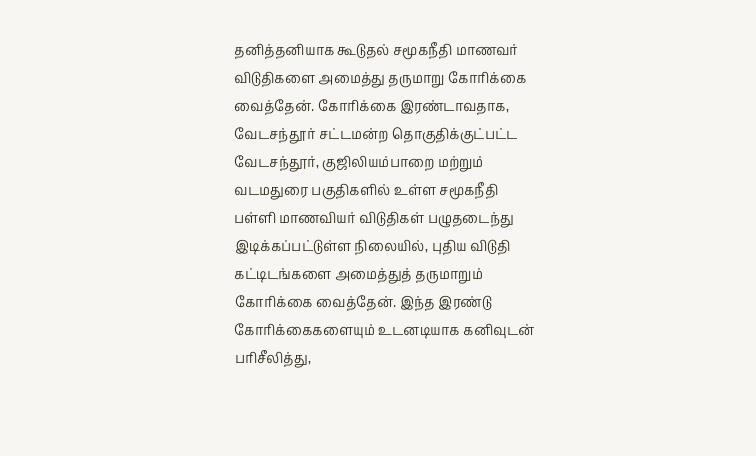தனித்தனியாக கூடுதல் சமூகநீதி மாணவர் விடுதிகளை அமைத்து தருமாறு கோரிக்கை வைத்தேன். கோரிக்கை இரண்டாவதாக, வேடசந்தூர் சட்டமன்ற தொகுதிக்குட்பட்ட வேடசந்தூர், குஜிலியம்பாறை மற்றும் வடமதுரை பகுதிகளில் உள்ள சமூகநீதி பள்ளி மாணவியர் விடுதிகள் பழுதடைந்து இடிக்கப்பட்டுள்ள நிலையில், புதிய விடுதி கட்டிடங்களை அமைத்துத் தருமாறும் கோரிக்கை வைத்தேன். இந்த இரண்டு கோரிக்கைகளையும் உடனடியாக கனிவுடன் பரிசீலித்து,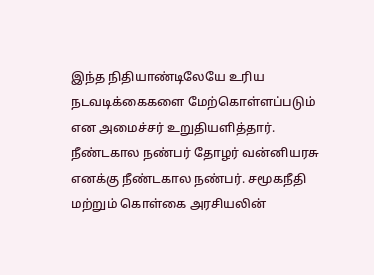இந்த நிதியாண்டிலேயே உரிய நடவடிக்கைகளை மேற்கொள்ளப்படும் என அமைச்சர் உறுதியளித்தார். நீண்டகால நண்பர் தோழர் வன்னியரசு எனக்கு நீண்டகால நண்பர். சமூகநீதி மற்றும் கொள்கை அரசியலின்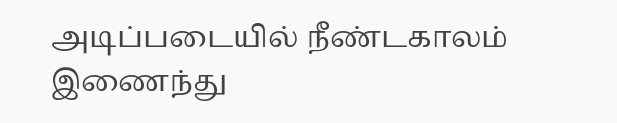அடிப்படையில் நீண்டகாலம் இணைந்து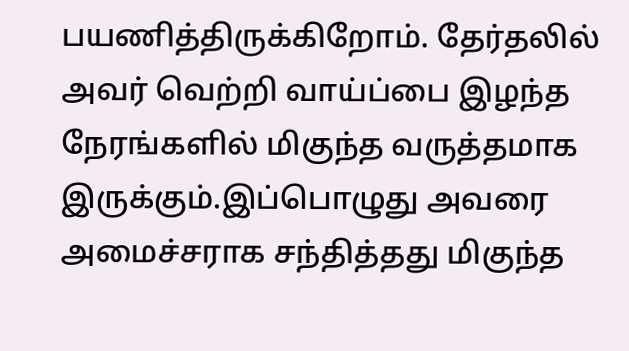பயணித்திருக்கிறோம். தேர்தலில் அவர் வெற்றி வாய்ப்பை இழந்த நேரங்களில் மிகுந்த வருத்தமாக இருக்கும்.இப்பொழுது அவரை அமைச்சராக சந்தித்தது மிகுந்த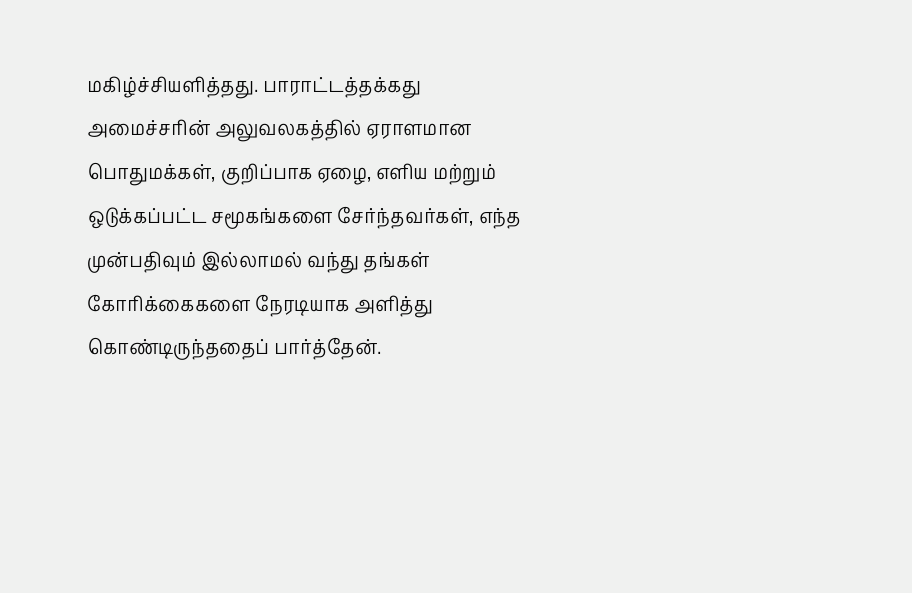மகிழ்ச்சியளித்தது. பாராட்டத்தக்கது அமைச்சரின் அலுவலகத்தில் ஏராளமான பொதுமக்கள், குறிப்பாக ஏழை, எளிய மற்றும் ஒடுக்கப்பட்ட சமூகங்களை சேர்ந்தவர்கள், எந்த முன்பதிவும் இல்லாமல் வந்து தங்கள் கோரிக்கைகளை நேரடியாக அளித்து கொண்டிருந்ததைப் பார்த்தேன்.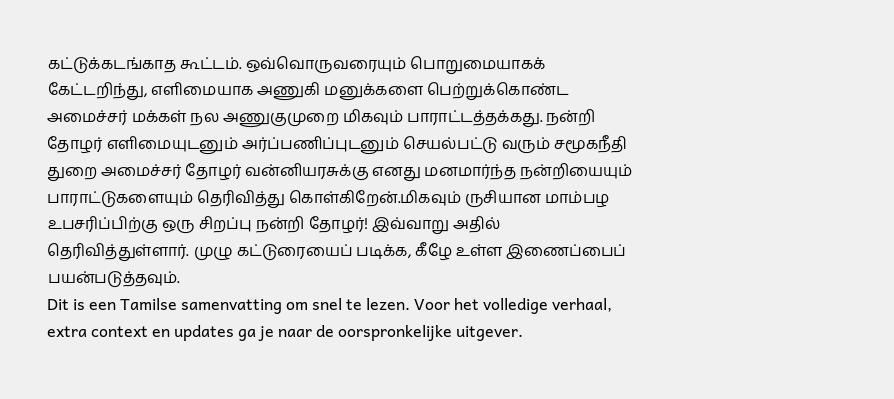கட்டுக்கடங்காத கூட்டம். ஒவ்வொருவரையும் பொறுமையாகக் கேட்டறிந்து, எளிமையாக அணுகி மனுக்களை பெற்றுக்கொண்ட அமைச்சர் மக்கள் நல அணுகுமுறை மிகவும் பாராட்டத்தக்கது. நன்றி தோழர் எளிமையுடனும் அர்ப்பணிப்புடனும் செயல்பட்டு வரும் சமூகநீதி துறை அமைச்சர் தோழர் வன்னியரசுக்கு எனது மனமார்ந்த நன்றியையும் பாராட்டுகளையும் தெரிவித்து கொள்கிறேன்.மிகவும் ருசியான மாம்பழ உபசரிப்பிற்கு ஒரு சிறப்பு நன்றி தோழர்! இவ்வாறு அதில் தெரிவித்துள்ளார். முழு கட்டுரையைப் படிக்க, கீழே உள்ள இணைப்பைப் பயன்படுத்தவும்.
Dit is een Tamilse samenvatting om snel te lezen. Voor het volledige verhaal, extra context en updates ga je naar de oorspronkelijke uitgever.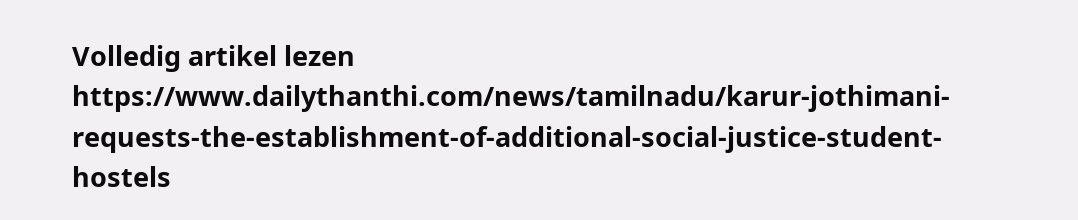Volledig artikel lezen
https://www.dailythanthi.com/news/tamilnadu/karur-jothimani-requests-the-establishment-of-additional-social-justice-student-hostels